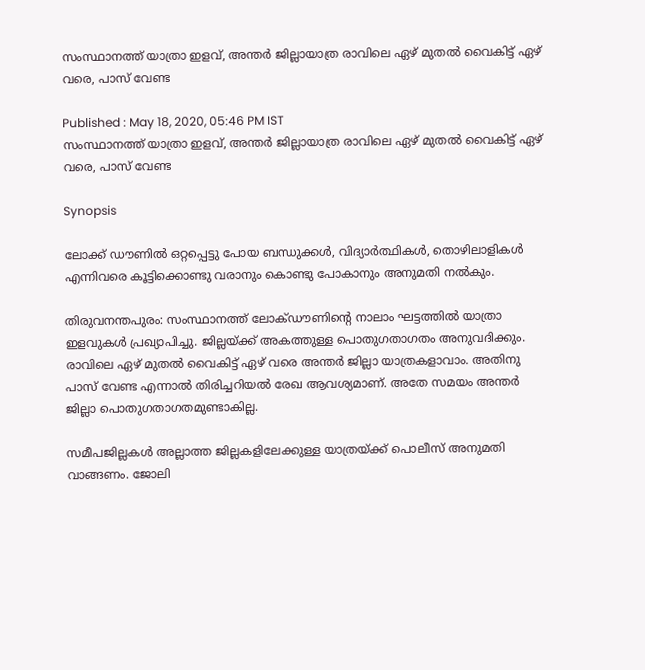സംസ്ഥാനത്ത് യാത്രാ ഇളവ്, അന്ത‍ര്‍ ജില്ലായാത്ര രാവിലെ ഏഴ് മുതൽ വൈകിട്ട് ഏഴ് വരെ, പാസ് വേണ്ട

Published : May 18, 2020, 05:46 PM IST
സംസ്ഥാനത്ത് യാത്രാ ഇളവ്, അന്ത‍ര്‍ ജില്ലായാത്ര രാവിലെ ഏഴ് മുതൽ വൈകിട്ട് ഏഴ് വരെ, പാസ് വേണ്ട

Synopsis

ലോക്ക് ഡൗണിൽ ഒറ്റപ്പെട്ടു പോയ ബന്ധുക്കൾ, വിദ്യാർത്ഥികൾ, തൊഴിലാളികൾ എന്നിവരെ കൂട്ടിക്കൊണ്ടു വരാനും കൊണ്ടു പോകാനും അനുമതി നൽകും.

തിരുവനന്തപുരം: സംസ്ഥാനത്ത് ലോക്ഡൗണിന്‍റെ നാലാം ഘട്ടത്തിൽ യാത്രാ ഇളവുകള്‍ പ്രഖ്യാപിച്ചു. ജില്ലയ്ക്ക് അകത്തുള്ള പൊതുഗതാഗതം അനുവദിക്കും. രാവിലെ ഏഴ് മുതൽ വൈകിട്ട് ഏഴ് വരെ അന്ത‍ര്‍ ജില്ലാ യാത്രകളാവാം. അതിനു പാസ് വേണ്ട എന്നാൽ തിരിച്ചറിയൽ രേഖ ആവശ്യമാണ്. അതേ സമയം അന്ത‍ര്‍ ജില്ലാ പൊതുഗതാഗതമുണ്ടാകില്ല.

സമീപജില്ലകൾ അല്ലാത്ത ജില്ലകളിലേക്കുള്ള യാത്രയ്ക്ക് പൊലീസ് അനുമതി വാങ്ങണം. ജോലി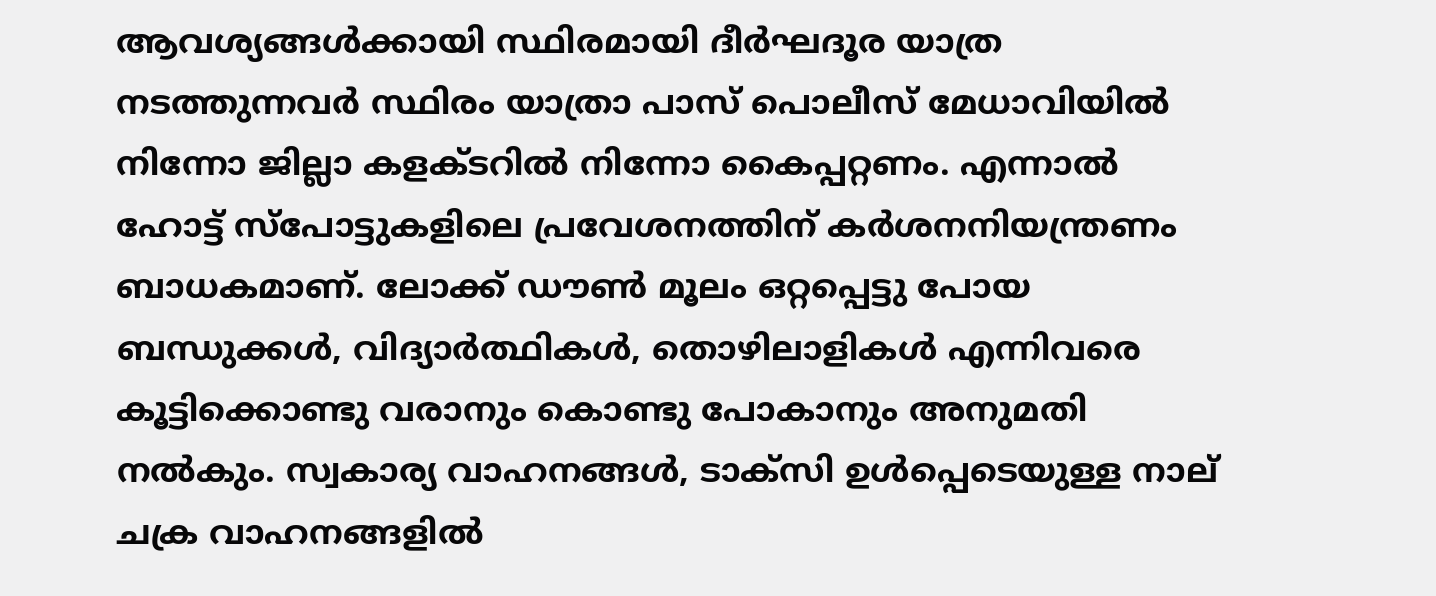ആവശ്യങ്ങൾക്കായി സ്ഥിരമായി ദീർഘദൂര യാത്ര നടത്തുന്നവർ സ്ഥിരം യാത്രാ പാസ് പൊലീസ് മേധാവിയിൽ നിന്നോ ജില്ലാ കളക്ടറിൽ നിന്നോ കൈപ്പറ്റണം. എന്നാൽ ഹോട്ട് സ്പോട്ടുകളിലെ പ്രവേശനത്തിന് കർശനനിയന്ത്രണം ബാധകമാണ്. ലോക്ക് ഡൗൺ മൂലം ഒറ്റപ്പെട്ടു പോയ ബന്ധുക്കൾ, വിദ്യാർത്ഥികൾ, തൊഴിലാളികൾ എന്നിവരെ കൂട്ടിക്കൊണ്ടു വരാനും കൊണ്ടു പോകാനും അനുമതി നൽകും. സ്വകാര്യ വാഹനങ്ങൾ, ടാക്സി ഉൾപ്പെടെയുള്ള നാല് ചക്ര വാഹനങ്ങളിൽ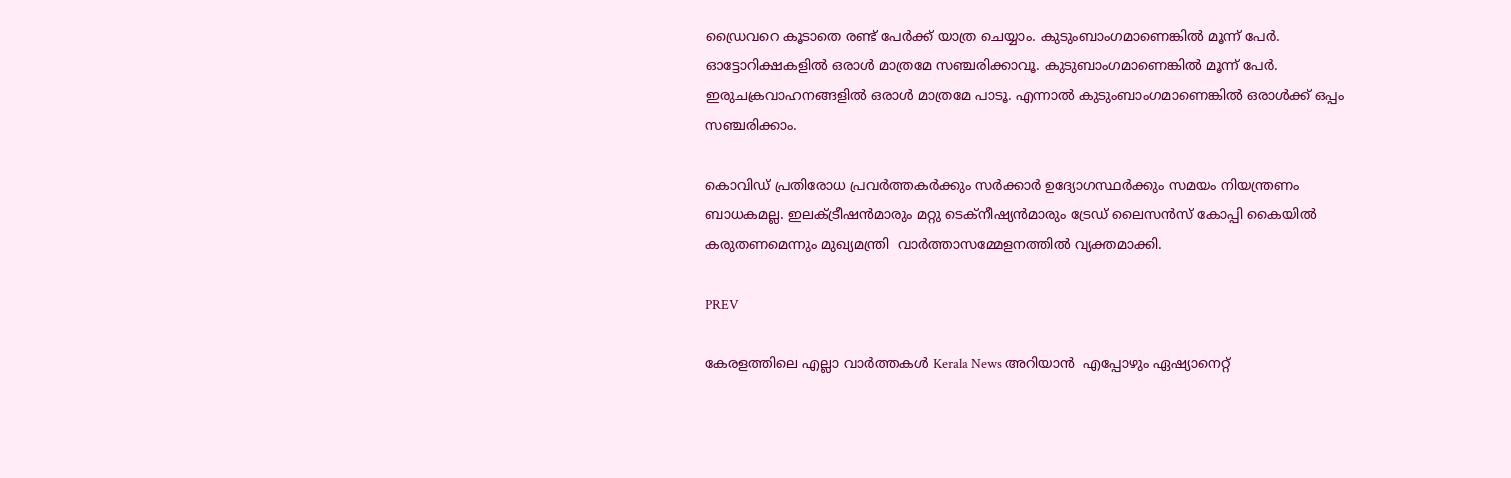ഡ്രൈവറെ കൂടാതെ രണ്ട് പേർക്ക് യാത്ര ചെയ്യാം. കുടുംബാംഗമാണെങ്കിൽ മൂന്ന് പേർ. ഓട്ടോറിക്ഷകളിൽ ഒരാൾ മാത്രമേ സഞ്ചരിക്കാവൂ. കുടുബാംഗമാണെങ്കിൽ മൂന്ന് പേർ. ഇരുചക്രവാഹനങ്ങളിൽ ഒരാൾ മാത്രമേ പാടൂ. എന്നാൽ കുടുംബാംഗമാണെങ്കിൽ ഒരാൾക്ക് ഒപ്പം സ‍ഞ്ചരിക്കാം.

കൊവിഡ് പ്രതിരോധ പ്രവർത്തകർക്കും സർക്കാർ ഉദ്യോഗസ്ഥർക്കും സമയം നിയന്ത്രണം ബാധകമല്ല. ഇലക്ട്രീഷൻമാരും മറ്റു ടെക്നീഷ്യൻമാരും ട്രേഡ് ലൈസൻസ് കോപ്പി കൈയിൽ കരുതണമെന്നും മുഖ്യമന്ത്രി  വാര്‍ത്താസമ്മേളനത്തിൽ വ്യക്തമാക്കി.

PREV

കേരളത്തിലെ എല്ലാ വാർത്തകൾ Kerala News അറിയാൻ  എപ്പോഴും ഏഷ്യാനെറ്റ്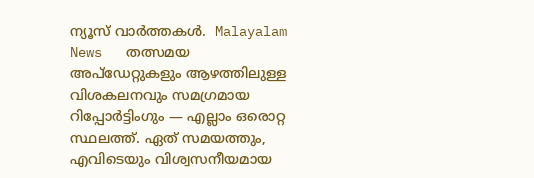ന്യൂസ് വാർത്തകൾ.  Malayalam News   തത്സമയ അപ്‌ഡേറ്റുകളും ആഴത്തിലുള്ള വിശകലനവും സമഗ്രമായ റിപ്പോർട്ടിംഗും — എല്ലാം ഒരൊറ്റ സ്ഥലത്ത്. ഏത് സമയത്തും, എവിടെയും വിശ്വസനീയമായ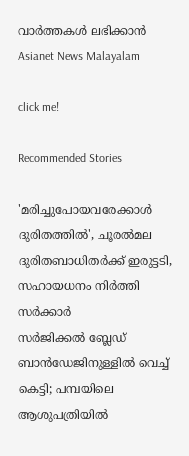വാർത്തകൾ ലഭിക്കാൻ Asianet News Malayalam

click me!

Recommended Stories

'മരിച്ചുപോയവരേക്കാൾ ദുരിതത്തിൽ', ചൂരൽമല ദുരിതബാധിതർക്ക് ഇരുട്ടടി, സഹായധനം നിർത്തി സർക്കാർ
സർജിക്കൽ ബ്ലേഡ് ബാൻഡേജിനുള്ളിൽ വെച്ച് കെട്ടി; പമ്പയിലെ ആശുപത്രിയിൽ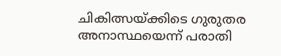ചികിത്സയ്ക്കിടെ ഗുരുതര അനാസ്ഥയെന്ന് പരാതി